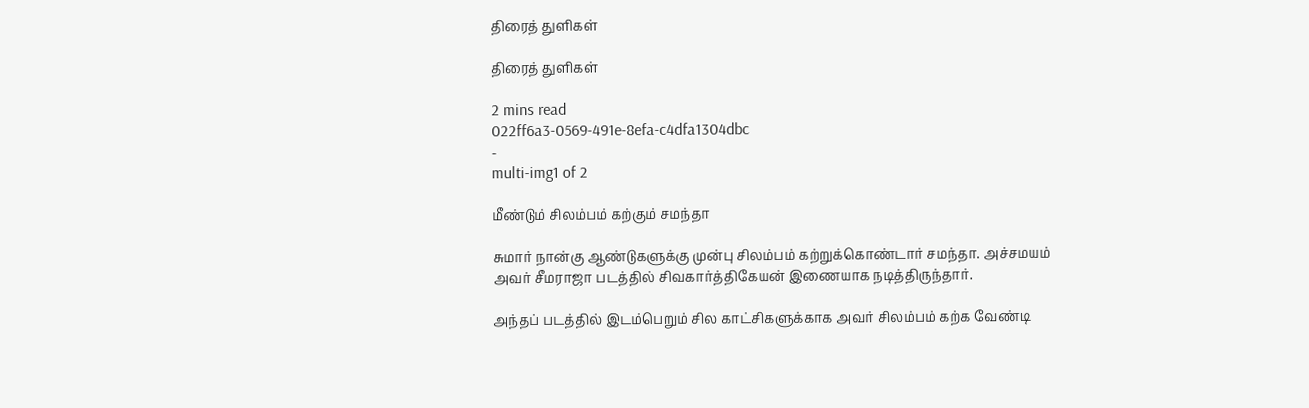திரைத் துளிகள்

திரைத் துளிகள்

2 mins read
022ff6a3-0569-491e-8efa-c4dfa1304dbc
-
multi-img1 of 2

மீண்டும் சிலம்பம் கற்கும் சமந்தா

சுமார் நான்கு ஆண்டுகளுக்கு முன்பு சிலம்பம் கற்றுக்கொண்டார் சமந்தா. அச்சமயம் அவர் சீமராஜா படத்தில் சிவகார்த்திகேயன் இணையாக நடித்திருந்தார்.

அந்தப் படத்தில் இடம்பெறும் சில காட்சிகளுக்காக அவர் சிலம்பம் கற்க வேண்டி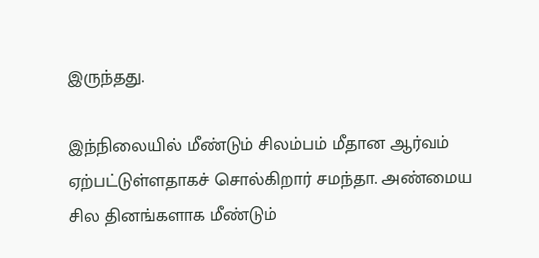இருந்தது.

இந்நிலையில் மீண்டும் சிலம்பம் மீதான ஆர்வம் ஏற்பட்டுள்ளதாகச் சொல்கிறார் சமந்தா. அண்மைய சில தினங்களாக மீண்டும்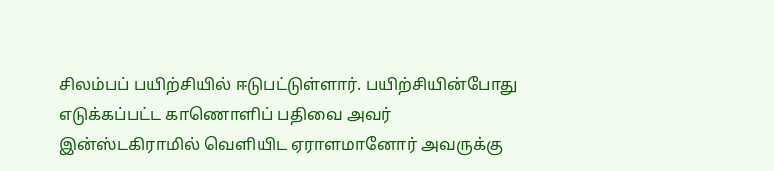சிலம்பப் பயிற்சியில் ஈடுபட்டுள்ளார். பயிற்சியின்போது எடுக்கப்பட்ட காணொளிப் பதிவை அவர் இன்ஸ்டகிராமில் வெளியிட ஏராளமானோர் அவருக்கு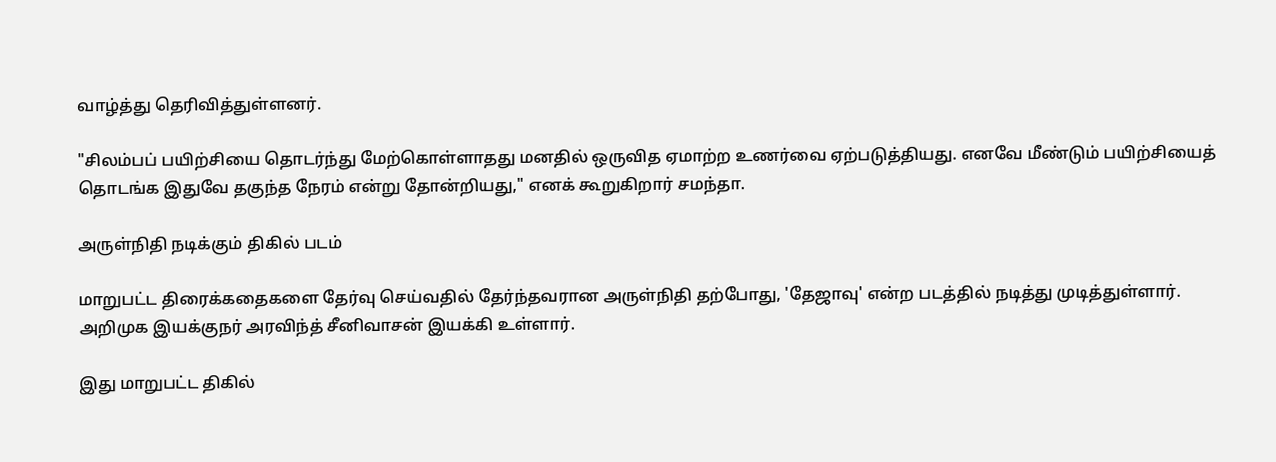வாழ்த்து தெரிவித்துள்ளனர்.

"சிலம்பப் பயிற்சியை தொடர்ந்து மேற்கொள்ளாதது மனதில் ஒருவித ஏமாற்ற உணர்வை ஏற்படுத்தியது. எனவே மீண்டும் பயிற்சியைத் தொடங்க இதுவே தகுந்த நேரம் என்று தோன்றியது," எனக் கூறுகிறார் சமந்தா.

அருள்நிதி நடிக்கும் திகில் படம்

மாறுபட்ட திரைக்கதைகளை தேர்வு செய்வதில் தேர்ந்தவரான அருள்நிதி தற்போது, 'தேஜாவு' என்ற படத்தில் நடித்து முடித்துள்ளார். அறிமுக இயக்குநர் அரவிந்த் சீனிவாசன் இயக்கி உள்ளார்.

இது மாறுபட்ட திகில்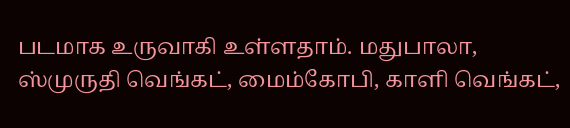படமாக உருவாகி உள்ளதாம். மதுபாலா, ஸ்முருதி வெங்கட், மைம்கோபி, காளி வெங்கட்,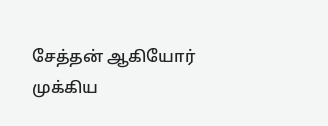சேத்தன் ஆகியோர் முக்கிய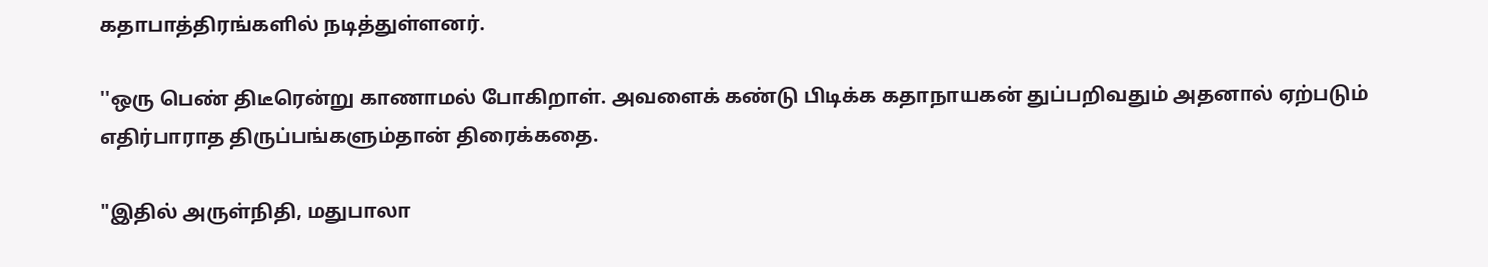கதாபாத்திரங்களில் நடித்துள்ளனர்.

''ஒரு பெண் திடீரென்று காணாமல் போகிறாள். அவளைக் கண்டு பிடிக்க கதாநாயகன் துப்பறிவதும் அதனால் ஏற்படும் எதிர்பாராத திருப்பங்களும்தான் திரைக்கதை.

"இதில் அருள்நிதி, மதுபாலா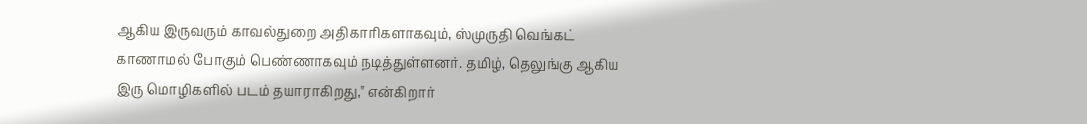ஆகிய இருவரும் காவல்துறை அதிகாரிகளாகவும், ஸ்முருதி வெங்கட் காணாமல் போகும் பெண்ணாகவும் நடித்துள்ளனர். தமிழ், தெலுங்கு ஆகிய இரு மொழிகளில் படம் தயாராகிறது," என்கிறார்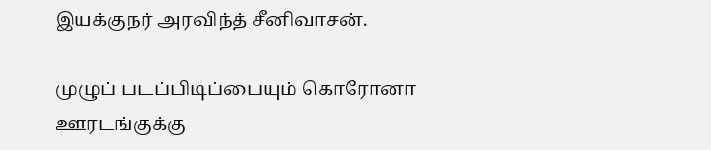இயக்குநர் அரவிந்த் சீனிவாசன்.

முழுப் படப்பிடிப்பையும் கொரோனா ஊரடங்குக்கு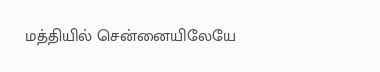மத்தியில் சென்னையிலேயே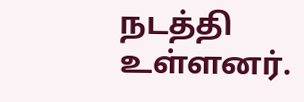நடத்தி உள்ளனர்.